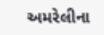અમરેલીના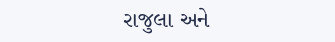રાજુલા અને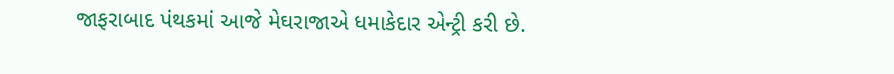જાફરાબાદ પંથકમાં આજે મેઘરાજાએ ધમાકેદાર એન્ટ્રી કરી છે.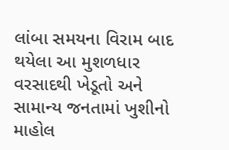લાંબા સમયના વિરામ બાદ થયેલા આ મુશળધાર વરસાદથી ખેડૂતો અને સામાન્ય જનતામાં ખુશીનો માહોલ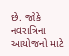છે. જોકે નવરાત્રિના આયોજનો માટે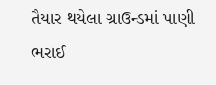તૈયાર થયેલા ગ્રાઉન્ડમાં પાણી ભરાઈ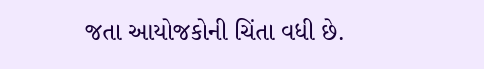જતા આયોજકોની ચિંતા વધી છે.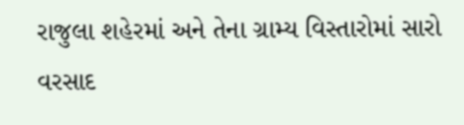રાજુલા શહેરમાં અને તેના ગ્રામ્ય વિસ્તારોમાં સારો વરસાદ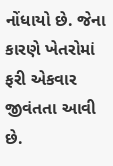નોંધાયો છે. જેના કારણે ખેતરોમાં ફરી એકવાર જીવંતતા આવી છે.